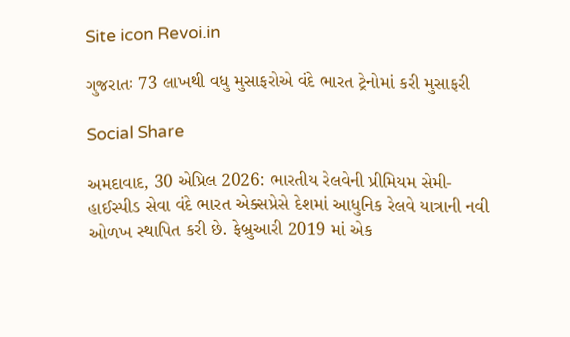Site icon Revoi.in

ગુજરાતઃ 73 લાખથી વધુ મુસાફરોએ વંદે ભારત ટ્રેનોમાં કરી મુસાફરી

Social Share

અમદાવાદ, 30 એપ્રિલ 2026: ભારતીય રેલવેની પ્રીમિયમ સેમી-હાઈસ્પીડ સેવા વંદે ભારત એક્સપ્રેસે દેશમાં આધુનિક રેલવે યાત્રાની નવી ઓળખ સ્થાપિત કરી છે. ફેબ્રુઆરી 2019 માં એક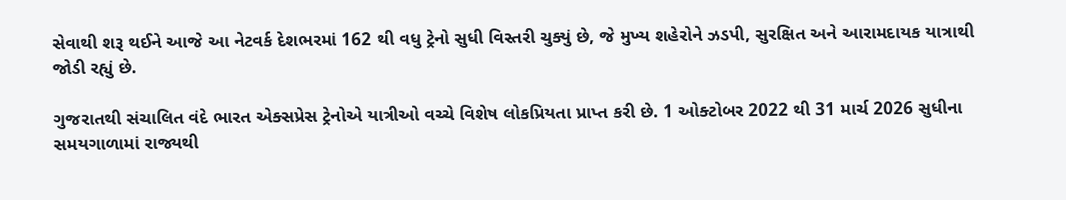સેવાથી શરૂ થઈને આજે આ નેટવર્ક દેશભરમાં 162 થી વધુ ટ્રેનો સુધી વિસ્તરી ચુક્યું છે, જે મુખ્ય શહેરોને ઝડપી, સુરક્ષિત અને આરામદાયક યાત્રાથી જોડી રહ્યું છે.

ગુજરાતથી સંચાલિત વંદે ભારત એક્સપ્રેસ ટ્રેનોએ યાત્રીઓ વચ્ચે વિશેષ લોકપ્રિયતા પ્રાપ્ત કરી છે. 1 ઓક્ટોબર 2022 થી 31 માર્ચ 2026 સુધીના સમયગાળામાં રાજ્યથી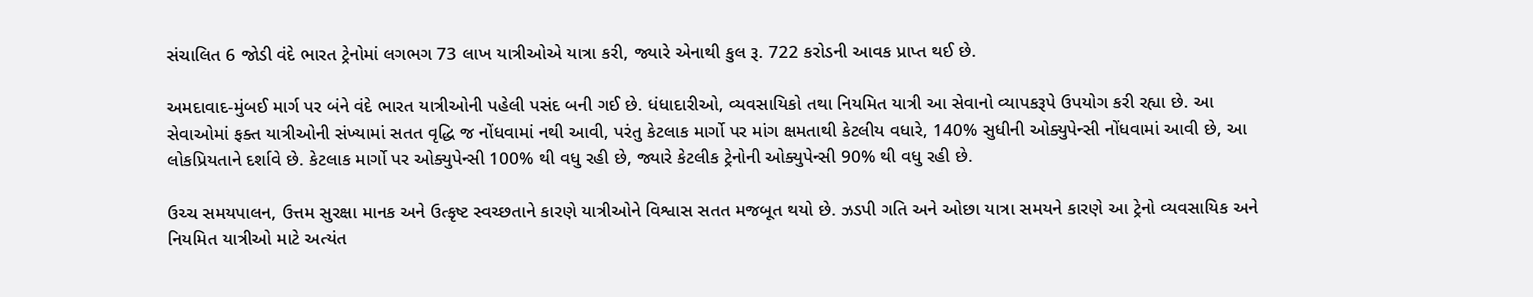સંચાલિત 6 જોડી વંદે ભારત ટ્રેનોમાં લગભગ 73 લાખ યાત્રીઓએ યાત્રા કરી, જ્યારે એનાથી કુલ રૂ. 722 કરોડની આવક પ્રાપ્ત થઈ છે.

અમદાવાદ-મુંબઈ માર્ગ પર બંને વંદે ભારત યાત્રીઓની પહેલી પસંદ બની ગઈ છે. ધંધાદારીઓ, વ્યવસાયિકો તથા નિયમિત યાત્રી આ સેવાનો વ્યાપકરૂપે ઉપયોગ કરી રહ્યા છે. આ સેવાઓમાં ફક્ત યાત્રીઓની સંખ્યામાં સતત વૃદ્ધિ જ નોંધવામાં નથી આવી, પરંતુ કેટલાક માર્ગો પર માંગ ક્ષમતાથી કેટલીય વધારે, 140% સુધીની ઓક્યુપેન્સી નોંધવામાં આવી છે, આ લોકપ્રિયતાને દર્શાવે છે. કેટલાક માર્ગો પર ઓક્યુપેન્સી 100% થી વધુ રહી છે, જ્યારે કેટલીક ટ્રેનોની ઓક્યુપેન્સી 90% થી વધુ રહી છે.

ઉચ્ચ સમયપાલન, ઉત્તમ સુરક્ષા માનક અને ઉત્કૃષ્ટ સ્વચ્છતાને કારણે યાત્રીઓને વિશ્વાસ સતત મજબૂત થયો છે. ઝડપી ગતિ અને ઓછા યાત્રા સમયને કારણે આ ટ્રેનો વ્યવસાયિક અને નિયમિત યાત્રીઓ માટે અત્યંત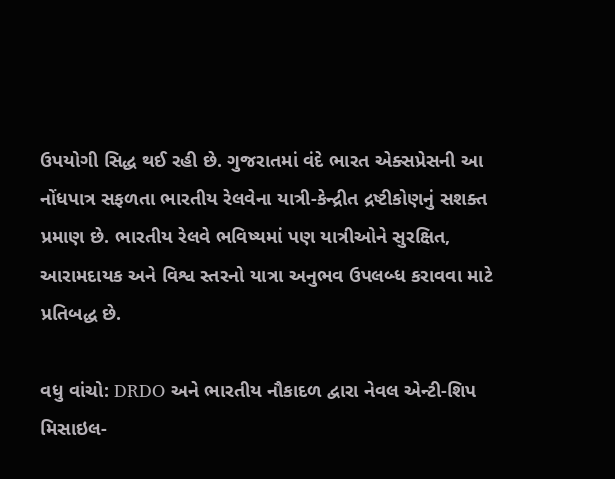ઉપયોગી સિદ્ધ થઈ રહી છે. ગુજરાતમાં વંદે ભારત એક્સપ્રેસની આ નોંધપાત્ર સફળતા ભારતીય રેલવેના યાત્રી-કેન્દ્રીત દ્રષ્ટીકોણનું સશક્ત પ્રમાણ છે. ભારતીય રેલવે ભવિષ્યમાં પણ યાત્રીઓને સુરક્ષિત, આરામદાયક અને વિશ્વ સ્તરનો યાત્રા અનુભવ ઉપલબ્ધ કરાવવા માટે પ્રતિબદ્ધ છે.

વધુ વાંચો: DRDO અને ભારતીય નૌકાદળ દ્વારા નેવલ એન્ટી-શિપ મિસાઇલ-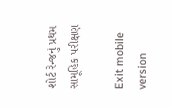શોર્ટ રેન્જનું પ્રથમ સામૂહિક પરીક્ષણ

Exit mobile version